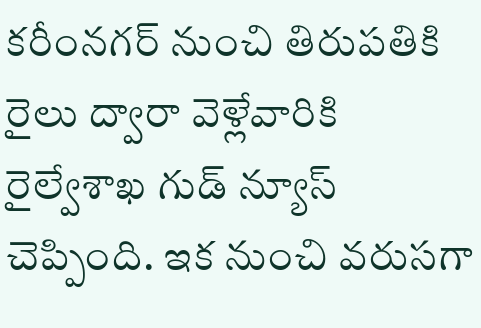కరీంనగర్ నుంచి తిరుపతికి రైలు ద్వారా వెళ్లేవారికి రైల్వేశాఖ గుడ్ న్యూస్ చెప్పింది. ఇక నుంచి వరుసగా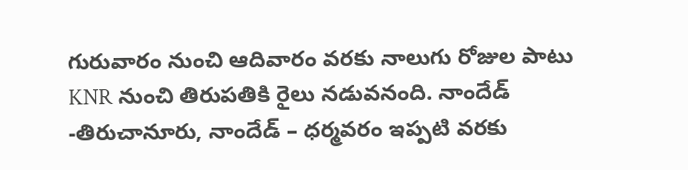గురువారం నుంచి ఆదివారం వరకు నాలుగు రోజుల పాటు KNR నుంచి తిరుపతికి రైలు నడువనంది. నాందేడ్ -తిరుచానూరు, నాందేడ్ – ధర్మవరం ఇప్పటి వరకు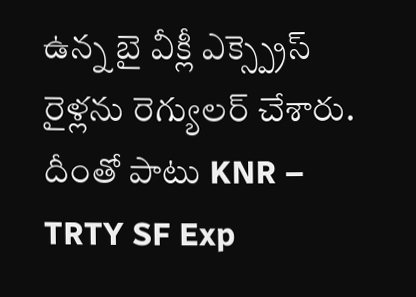ఉన్న బై వీక్లీ ఎక్స్ప్రెస్ రైళ్లను రెగ్యులర్ చేశారు. దీంతో పాటు KNR – TRTY SF Exp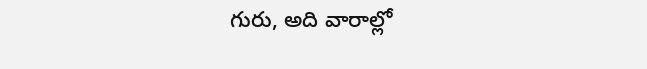గురు, అది వారాల్లో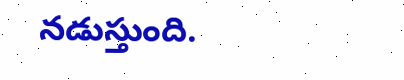నడుస్తుంది.